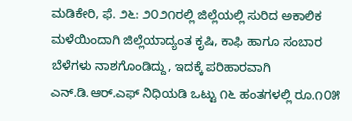ಮಡಿಕೇರಿ, ಫೆ. ೨೬: ೨೦೨೧ರಲ್ಲಿ ಜಿಲ್ಲೆಯಲ್ಲಿ ಸುರಿದ ಅಕಾಲಿಕ ಮಳೆಯಿಂದಾಗಿ ಜಿಲ್ಲೆಯಾದ್ಯಂತ ಕೃಷಿ, ಕಾಫಿ ಹಾಗೂ ಸಂಬಾರ ಬೆಳೆಗಳು ನಾಶಗೊಂಡಿದ್ದು, ಇದಕ್ಕೆ ಪರಿಹಾರವಾಗಿ ಎನ್.ಡಿ.ಆರ್.ಎಫ್ ನಿಧಿಯಡಿ ಒಟ್ಟು ೧೬ ಹಂತಗಳಲ್ಲಿ ರೂ.೧೦೫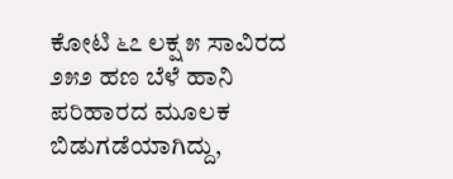ಕೋಟಿ ೬೭ ಲಕ್ಷ ೫ ಸಾವಿರದ ೨೫೨ ಹಣ ಬೆಳೆ ಹಾನಿ ಪರಿಹಾರದ ಮೂಲಕ ಬಿಡುಗಡೆಯಾಗಿದ್ದು,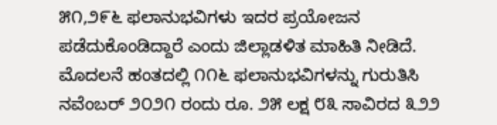೫೧,೨೯೬ ಫಲಾನುಭವಿಗಳು ಇದರ ಪ್ರಯೋಜನ ಪಡೆದುಕೊಂಡಿದ್ದಾರೆ ಎಂದು ಜಿಲ್ಲಾಡಳಿತ ಮಾಹಿತಿ ನೀಡಿದೆ.
ಮೊದಲನೆ ಹಂತದಲ್ಲಿ ೧೧೬ ಫಲಾನುಭವಿಗಳನ್ನು ಗುರುತಿಸಿ ನವೆಂಬರ್ ೨೦೨೧ ರಂದು ರೂ. ೨೫ ಲಕ್ಷ ೮೩ ಸಾವಿರದ ೩೨೨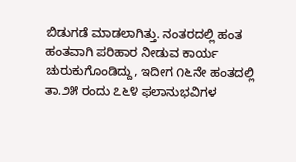ಬಿಡುಗಡೆ ಮಾಡಲಾಗಿತ್ತು. ನಂತರದಲ್ಲಿ ಹಂತ ಹಂತವಾಗಿ ಪರಿಹಾರ ನೀಡುವ ಕಾರ್ಯ ಚುರುಕುಗೊಂಡಿದ್ದು, ಇದೀಗ ೧೬ನೇ ಹಂತದಲ್ಲಿ ತಾ.೨೫ ರಂದು ೭೬೪ ಫಲಾನುಭವಿಗಳ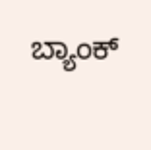ಬ್ಯಾಂಕ್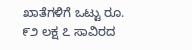ಖಾತೆಗಳಿಗೆ ಒಟ್ಟು ರೂ. ೯೨ ಲಕ್ಷ ೭ ಸಾವಿರದ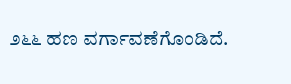೨೬೬ ಹಣ ವರ್ಗಾವಣೆಗೊಂಡಿದೆ.